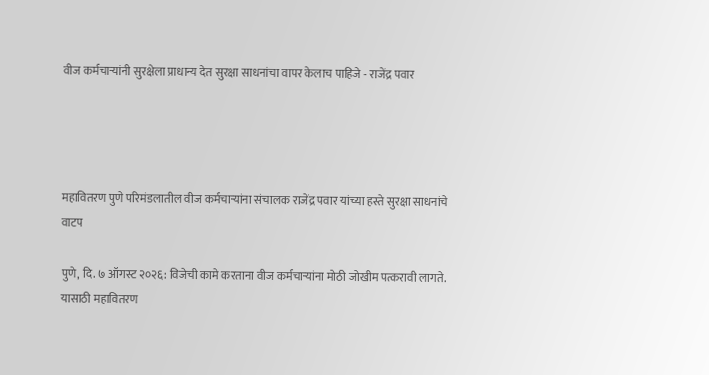वीज कर्मचाऱ्यांनी सुरक्षेला प्राधान्य देत सुरक्षा साधनांचा वापर केलाच पाहिजे - राजेंद्र पवार




महावितरण पुणे परिमंडलातील वीज कर्मचाऱ्यांना संचालक राजेंद्र पवार यांच्या हस्ते सुरक्षा साधनांचे वाटप

पुणे, दि. ७ ऑगस्ट २०२६: विजेची कामे करताना वीज कर्मचाऱ्यांना मोठी जोखीम पत्करावी लागते. यासाठी महावितरण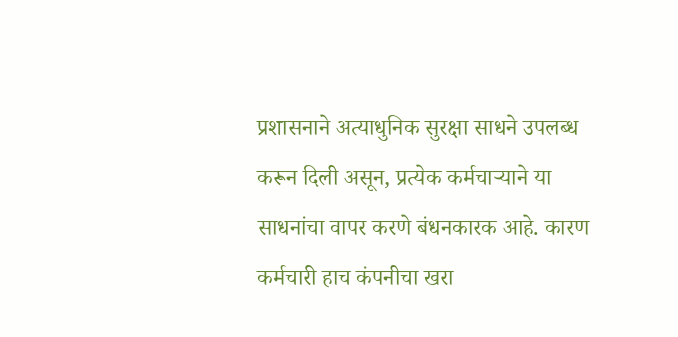प्रशासनाने अत्याधुनिक सुरक्षा साधने उपलब्ध करून दिली असून, प्रत्येक कर्मचाऱ्याने या साधनांचा वापर करणे बंधनकारक आहे. कारण कर्मचारी हाच कंपनीचा खरा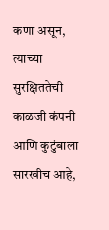कणा असून, त्याच्या सुरक्षिततेची काळजी कंपनी आणि कुटुंबाला सारखीच आहे,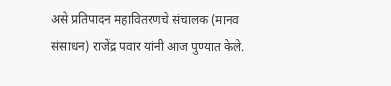असे प्रतिपादन महावितरणचे संचालक (मानव संसाधन) राजेंद्र पवार यांनी आज पुण्यात केले.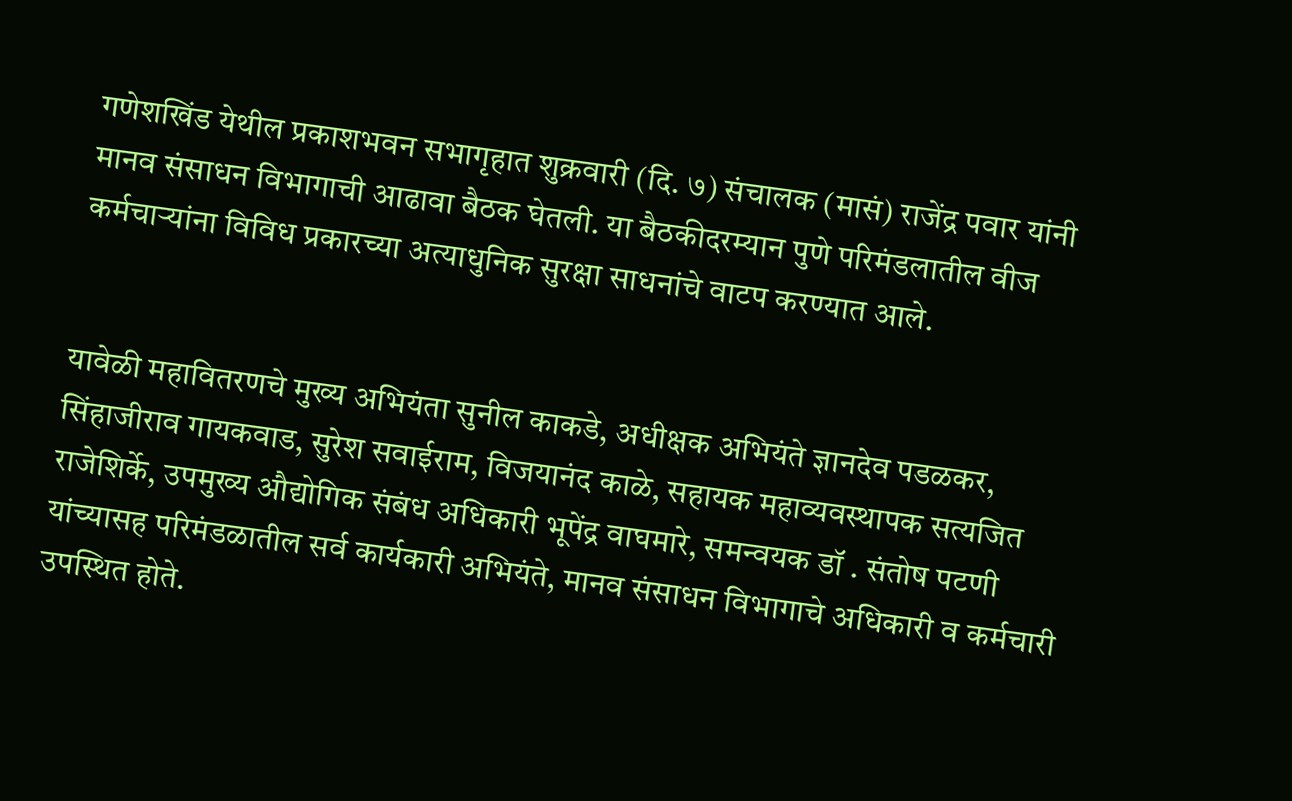गणेशखिंड येथील प्रकाशभवन सभागृहात शुक्रवारी (दि. ७) संचालक (मासं) राजेंद्र पवार यांनी मानव संसाधन विभागाची आढावा बैठक घेतली. या बैठकीदरम्यान पुणे परिमंडलातील वीज कर्मचाऱ्यांना विविध प्रकारच्या अत्याधुनिक सुरक्षा साधनांचे वाटप करण्यात आले.


यावेळी महावितरणचे मुख्य अभियंता सुनील काकडे, अधीक्षक अभियंते ज्ञानदेव पडळकर, सिंहाजीराव गायकवाड, सुरेश सवाईराम, विजयानंद काळे, सहायक महाव्यवस्थापक सत्यजित राजेशिर्के, उपमुख्य औद्योगिक संबंध अधिकारी भूपेंद्र वाघमारे, समन्वयक डॉ . संतोष पटणी यांच्यासह परिमंडळातील सर्व कार्यकारी अभियंते, मानव संसाधन विभागाचे अधिकारी व कर्मचारी उपस्थित होते.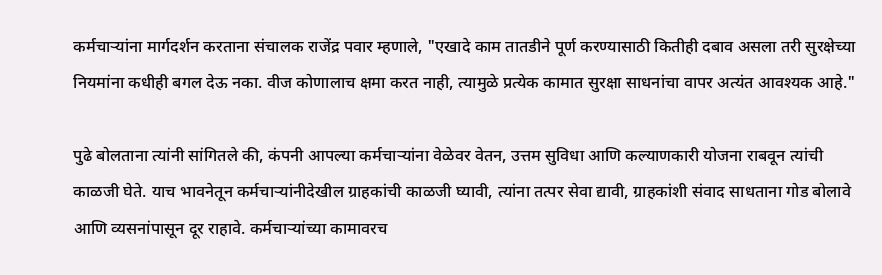कर्मचाऱ्यांना मार्गदर्शन करताना संचालक राजेंद्र पवार म्हणाले, "एखादे काम तातडीने पूर्ण करण्यासाठी कितीही दबाव असला तरी सुरक्षेच्या नियमांना कधीही बगल देऊ नका. वीज कोणालाच क्षमा करत नाही, त्यामुळे प्रत्येक कामात सुरक्षा साधनांचा वापर अत्यंत आवश्यक आहे."

पुढे बोलताना त्यांनी सांगितले की, कंपनी आपल्या कर्मचाऱ्यांना वेळेवर वेतन, उत्तम सुविधा आणि कल्याणकारी योजना राबवून त्यांची काळजी घेते. याच भावनेतून कर्मचाऱ्यांनीदेखील ग्राहकांची काळजी घ्यावी, त्यांना तत्पर सेवा द्यावी, ग्राहकांशी संवाद साधताना गोड बोलावे आणि व्यसनांपासून दूर राहावे. कर्मचाऱ्यांच्या कामावरच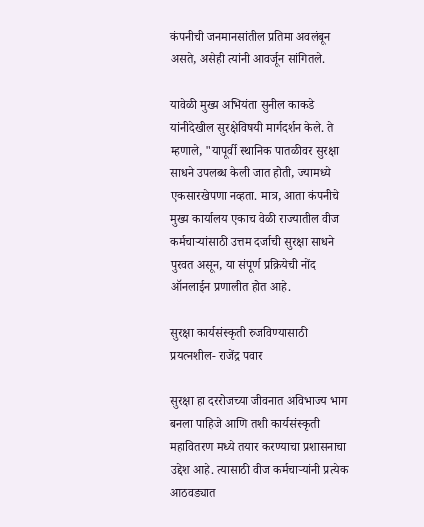कंपनीची जनमानसांतील प्रतिमा अवलंबून असते, असेही त्यांनी आवर्जून सांगितले.

यावेळी मुख्य अभियंता सुनील काकडे यांनीदेखील सुरक्षेविषयी मार्गदर्शन केले. ते म्हणाले, "यापूर्वी स्थानिक पातळीवर सुरक्षा साधने उपलब्ध केली जात होती, ज्यामध्ये एकसारखेपणा नव्हता. मात्र, आता कंपनीचे मुख्य कार्यालय एकाच वेळी राज्यातील वीज कर्मचाऱ्यांसाठी उत्तम दर्जाची सुरक्षा साधने पुरवत असून, या संपूर्ण प्रक्रियेची नोंद ऑनलाईन प्रणालीत होत आहे.

सुरक्षा कार्यसंस्कृती रुजविण्यासाठी प्रयत्नशील- राजेंद्र पवार

सुरक्षा हा दररोजच्या जीवनात अविभाज्य भाग बनला पाहिजे आणि तशी कार्यसंस्कृती महावितरण मध्ये तयार करण्याचा प्रशासनाचा उद्देश आहे. त्यासाठी वीज कर्मचाऱ्यांनी प्रत्येक आठवड्यात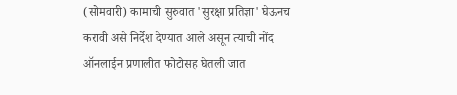(सोमवारी) कामाची सुरुवात 'सुरक्षा प्रतिज्ञा' घेऊनच करावी असे निर्देश देण्यात आले असून त्याची नोंद ऑनलाईन प्रणालीत फोटोसह घेतली जात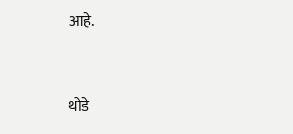आहे.


थोडे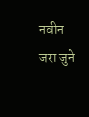नवीन जरा जुने